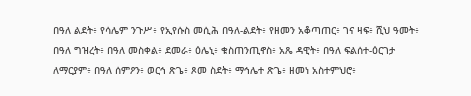በዓለ ልደት፥ የሳሌም ንጉሥ፥ የኢየሱስ መሲሕ በዓለ-ልደት፥ የዘመን አቆጣጠር፥ ገና ዛፍ፥ ሺህ ዓመት፥ በዓለ ግዝረት፥ በዓለ መስቀል፥ ደመራ፥ ዕሌኒ፥ ቁስጠንጢኖስ፥ አጼ ዳዊት፥ በዓለ ፍልሰተ-ዕርገታ ለማርያም፥ በዓለ ሰምዖን፥ ወርኅ ጽጌ፥ ጾመ ስደት፥ ማኅሌተ ጽጌ፥ ዘመነ አስተምህሮ፥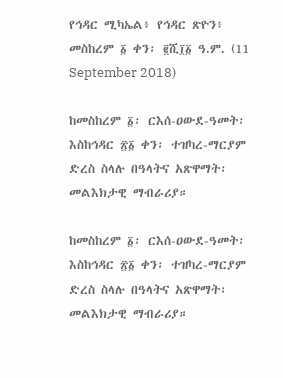የኅዳር ሚካኤል፥ የኅዳር ጽዮን፥ መስከረም ፩ ቀን፡ ፪ሺ፲፩ ዓ.ም. (11 September 2018)

ከመስከረም ፩፡ ርእሰ-ዐውደ-ዓመት፡ እስከኅዳር ፳፩ ቀን፡ ተዝካረ-ማርያም ድረስ ስላሉ በዓላትና አጽዋማት፡ መልእክታዊ ማብራሪያ።

ከመስከረም ፩፡ ርእሰ-ዐውደ-ዓመት፡ እስከኅዳር ፳፩ ቀን፡ ተዝካረ-ማርያም ድረስ ስላሉ በዓላትና አጽዋማት፡ መልእክታዊ ማብራሪያ።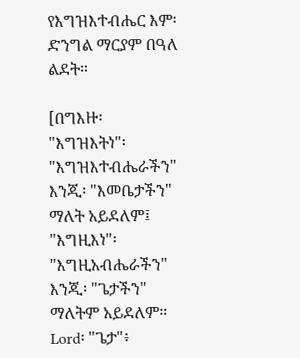የእግዝእተብሔር እም፡ ድንግል ማርያም በዓለ ልደት።

[በግእዙ፡ "እግዝእትነ"፡ "እግዝእተብሔራችን" እንጂ፡ "እመቤታችን" ማለት አይደለም፤
"እግዚእነ"፡ "እግዚአብሔራችን" እንጂ፡ "ጌታችን" ማለትም አይደለም።
Lord፡ "ጌታ"፥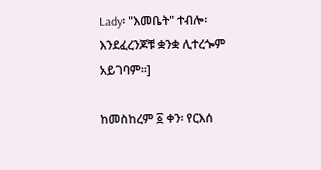Lady፡ "እመቤት" ተብሎ፡ እንደፈረንጆቹ ቋንቋ ሊተረጐም አይገባም።]

ከመስከረም ፩ ቀን፡ የርእሰ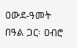ዐውደ-ዓመት በዓል ጋር፡ ዐብሮ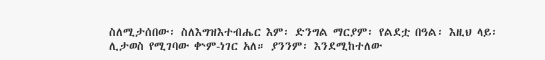ስለሚታሰበው፡ ስለእግዝእተብሔር እም፡ ድንግል ማርያም፡ የልደቷ በዓል፡ እዚህ ላይ፡ ሊታወስ የሚገባው ቍም-ነገር አለ። ያንንም፡ እንደሚከተለው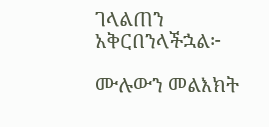ገላልጠን አቅርበንላችኋል፦

ሙሉውን መልእክት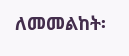ለመመልከት፡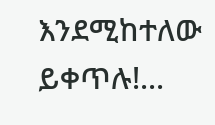እንደሚከተለው ይቀጥሉ!...